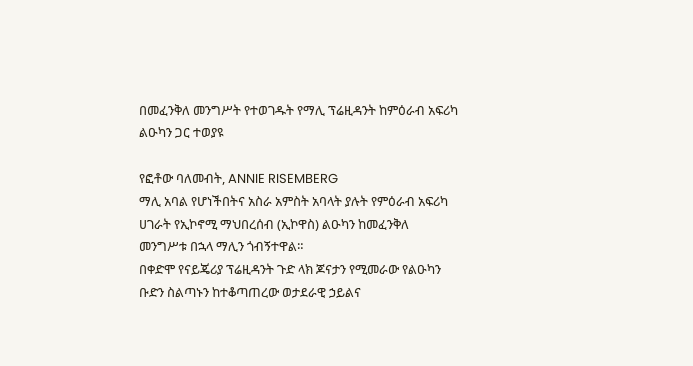በመፈንቅለ መንግሥት የተወገዱት የማሊ ፕሬዚዳንት ከምዕራብ አፍሪካ ልዑካን ጋር ተወያዩ

የፎቶው ባለመብት, ANNIE RISEMBERG
ማሊ አባል የሆነችበትና አስራ አምስት አባላት ያሉት የምዕራብ አፍሪካ ሀገራት የኢኮኖሚ ማህበረሰብ (ኢኮዋስ) ልዑካን ከመፈንቅለ መንግሥቱ በኋላ ማሊን ጎብኝተዋል።
በቀድሞ የናይጄሪያ ፕሬዚዳንት ጉድ ላክ ጆናታን የሚመራው የልዑካን ቡድን ስልጣኑን ከተቆጣጠረው ወታደራዊ ኃይልና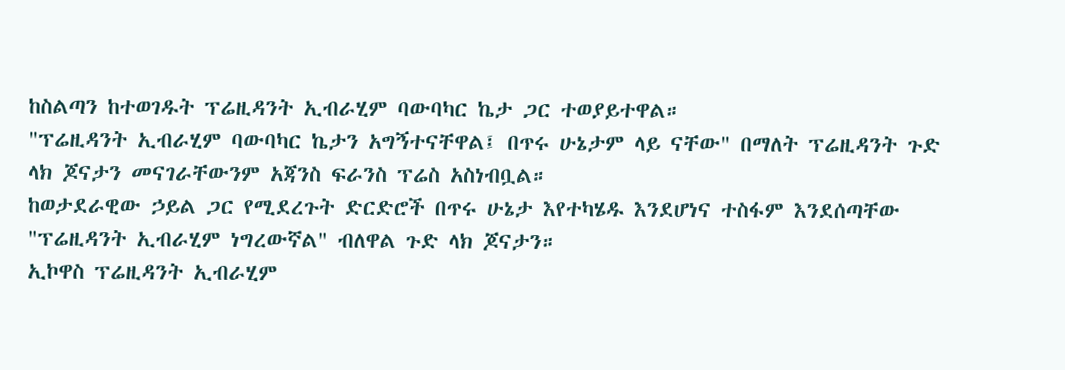ከስልጣን ከተወገዱት ፕሬዚዳንት ኢብራሂም ባውባካር ኬታ ጋር ተወያይተዋል።
"ፕሬዚዳንት ኢብራሂም ባውባካር ኬታን አግኝተናቸዋል፤ በጥሩ ሁኔታም ላይ ናቸው" በማለት ፕሬዚዳንት ጉድ ላክ ጆናታን መናገራቸውንም አጃንስ ፍራንስ ፕሬስ አስነብቧል።
ከወታደራዊው ኃይል ጋር የሚደረጉት ድርድሮች በጥሩ ሁኔታ እየተካሄዱ እንደሆነና ተስፋም እንደሰጣቸው "ፕሬዚዳንት ኢብራሂም ነግረውኛል" ብለዋል ጉድ ላክ ጆናታን።
ኢኮዋስ ፕሬዚዳንት ኢብራሂም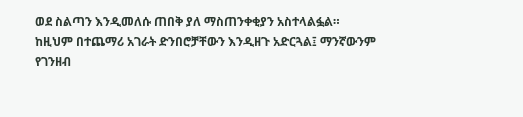ወደ ስልጣን እንዲመለሱ ጠበቅ ያለ ማስጠንቀቂያን አስተላልፏል።
ከዚህም በተጨማሪ አገራት ድንበሮቻቸውን እንዲዘጉ አድርጓል፤ ማንኛውንም የገንዘብ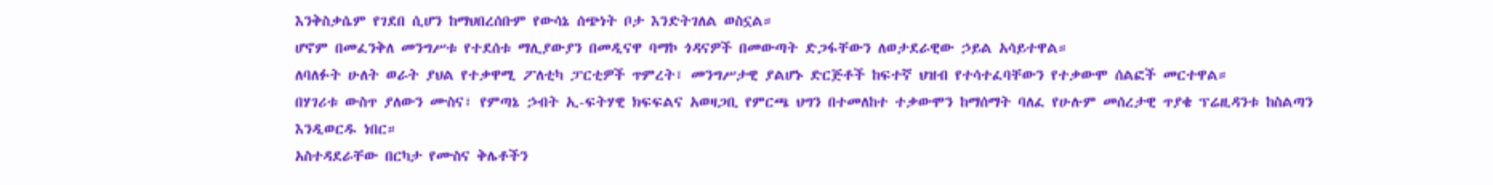እንቅስቃሴም የገደበ ሲሆን ከማህበረሰቡም የውሳኔ ሰጭነት ቦታ እንድትገለል ወስኗል።
ሆኖም በመፈንቅለ መንግሥቱ የተደሰቱ ማሊያውያን በመዲናዋ ባማኮ ጎዳናዎች በመውጣት ድጋፋቸውን ለወታደራዊው ኃይል አሳይተዋል።
ለባለፉት ሁለት ወራት ያህል የተቃዋሚ ፖለቲካ ፓርቲዎች ጥምረት፣ መንግሥታዊ ያልሆኑ ድርጅቶች ከፍተኛ ህዝብ የተሳተፈባቸውን የተቃውሞ ሰልፎች መርተዋል።
በሃገሪቱ ውስጥ ያለውን ሙስና፣ የምጣኔ ኃብት ኢ-ፍትሃዊ ክፍፍልና አወዛጋቢ የምርጫ ህግን በተመለከተ ተቃውሞን ከማሰማት ባለፈ የሁሉም መሰረታዊ ጥያቄ ፕሬዚዳንቱ ከስልጣን እንዲወርዱ ነበር።
አስተዳደራቸው በርካታ የሙስና ቅሌቶችን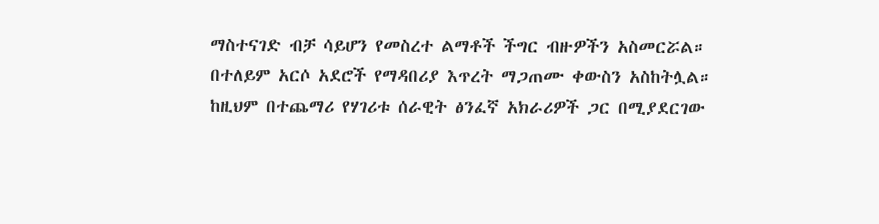ማስተናገድ ብቻ ሳይሆን የመስረተ ልማቶች ችግር ብዙዎችን አስመርሯል። በተለይም አርሶ አደሮች የማዳበሪያ እጥረት ማጋጠሙ ቀውስን አስከትሏል።
ከዚህም በተጨማሪ የሃገሪቱ ሰራዊት ፅንፈኛ አክራሪዎች ጋር በሚያደርገው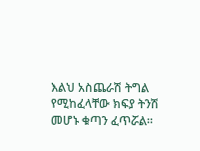እልህ አስጨራሽ ትግል የሚከፈላቸው ክፍያ ትንሽ መሆኑ ቁጣን ፈጥሯል።